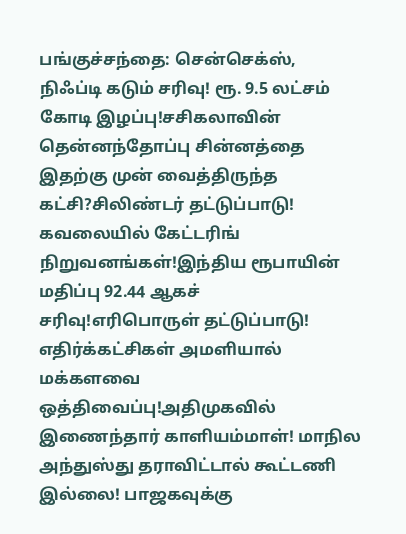பங்குச்சந்தை: சென்செக்ஸ், நிஃப்டி கடும் சரிவு! ரூ. 9.5 லட்சம் கோடி இழப்பு!சசிகலாவின் தென்னந்தோப்பு சின்னத்தை இதற்கு முன் வைத்திருந்த கட்சி?சிலிண்டர் தட்டுப்பாடு! கவலையில் கேட்டரிங் நிறுவனங்கள்!இந்திய ரூபாயின் மதிப்பு 92.44 ஆகச் சரிவு!எரிபொருள் தட்டுப்பாடு! எதிர்க்கட்சிகள் அமளியால் மக்களவை ஒத்திவைப்பு!அதிமுகவில் இணைந்தார் காளியம்மாள்! மாநில அந்துஸ்து தராவிட்டால் கூட்டணி இல்லை! பாஜகவுக்கு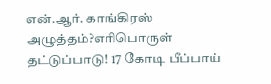என்.ஆர். காங்கிரஸ் அழுத்தம்?எரிபொருள் தட்டுப்பாடு! 17 கோடி பீப்பாய்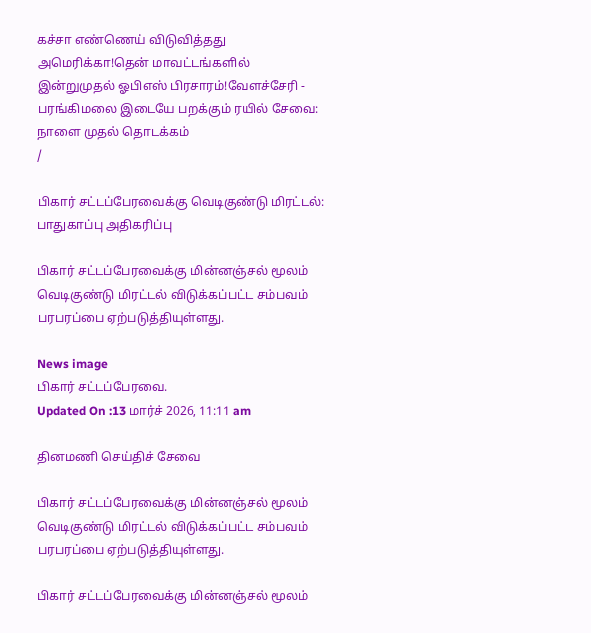கச்சா எண்ணெய் விடுவித்தது அமெரிக்கா!தென் மாவட்டங்களில் இன்றுமுதல் ஓபிஎஸ் பிரசாரம்!வேளச்சேரி - பரங்கிமலை இடையே பறக்கும் ரயில் சேவை: நாளை முதல் தொடக்கம்
/

பிகார் சட்டப்பேரவைக்கு வெடிகுண்டு மிரட்டல்: பாதுகாப்பு அதிகரிப்பு

பிகார் சட்டப்பேரவைக்கு மின்னஞ்சல் மூலம் வெடிகுண்டு மிரட்டல் விடுக்கப்பட்ட சம்பவம் பரபரப்பை ஏற்படுத்தியுள்ளது.

News image
பிகார் சட்டப்பேரவை.
Updated On :13 மார்ச் 2026, 11:11 am

தினமணி செய்திச் சேவை

பிகார் சட்டப்பேரவைக்கு மின்னஞ்சல் மூலம் வெடிகுண்டு மிரட்டல் விடுக்கப்பட்ட சம்பவம் பரபரப்பை ஏற்படுத்தியுள்ளது.

பிகார் சட்டப்பேரவைக்கு மின்னஞ்சல் மூலம்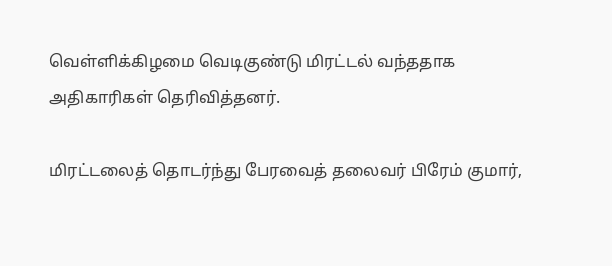வெள்ளிக்கிழமை வெடிகுண்டு மிரட்டல் வந்ததாக அதிகாரிகள் தெரிவித்தனர்.

மிரட்டலைத் தொடர்ந்து பேரவைத் தலைவர் பிரேம் குமார்,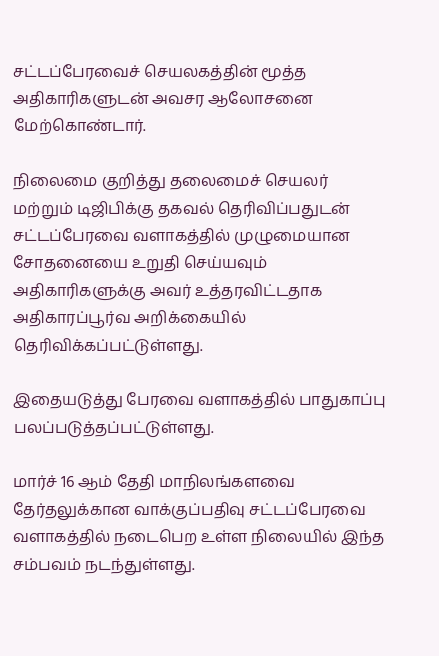சட்டப்பேரவைச் செயலகத்தின் மூத்த அதிகாரிகளுடன் அவசர ஆலோசனை மேற்கொண்டார்.

நிலைமை குறித்து தலைமைச் செயலர் மற்றும் டிஜிபிக்கு தகவல் தெரிவிப்பதுடன் சட்டப்பேரவை வளாகத்தில் முழுமையான சோதனையை உறுதி செய்யவும் அதிகாரிகளுக்கு அவர் உத்தரவிட்டதாக அதிகாரப்பூர்வ அறிக்கையில் தெரிவிக்கப்பட்டுள்ளது.

இதையடுத்து பேரவை வளாகத்தில் பாதுகாப்பு பலப்படுத்தப்பட்டுள்ளது.

மார்ச் 16 ஆம் தேதி மாநிலங்களவை தேர்தலுக்கான வாக்குப்பதிவு சட்டப்பேரவை வளாகத்தில் நடைபெற உள்ள நிலையில் இந்த சம்பவம் நடந்துள்ளது.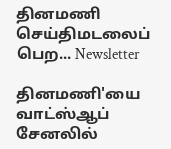தினமணி செய்திமடலைப் பெற... Newsletter

தினமணி'யை வாட்ஸ்ஆப் சேனலில்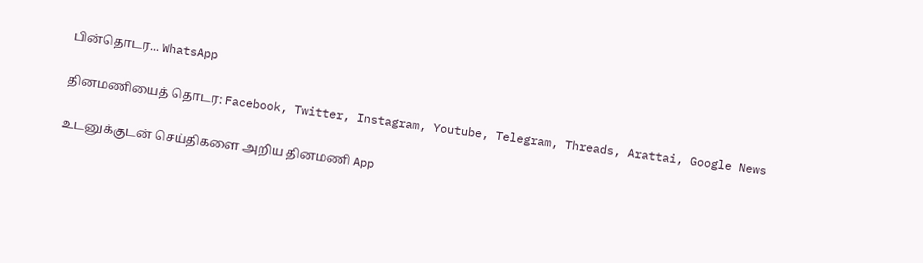பின்தொடர... WhatsApp

தினமணியைத் தொடர: Facebook, Twitter, Instagram, Youtube, Telegram, Threads, Arattai, Google News

உடனுக்குடன் செய்திகளை அறிய தினமணி App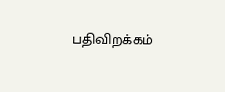பதிவிறக்கம்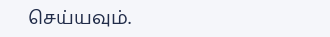செய்யவும்.